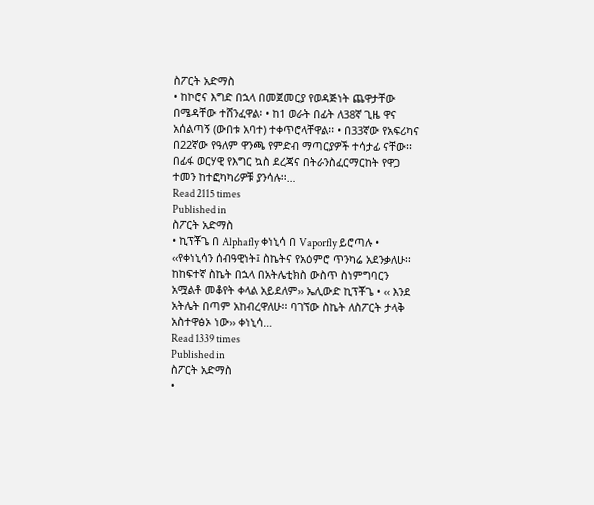ስፖርት አድማስ
• ከኮሮና እግድ በኋላ በመጀመርያ የወዳጅነት ጨዋታቸው በሜዳቸው ተሸንፈዋል፡ • ከ1 ወራት በፊት ለ38ኛ ጊዜ ዋና አሰልጣኝ (ውበቱ አባተ) ተቀጥሮላቸዋል፡፡ • በ33ኛው የአፍሪካና በ22ኛው የዓለም ዋንጫ የምድብ ማጣርያዎች ተሳታፊ ናቸው፡፡ በፊፋ ወርሃዊ የእግር ኳስ ደረጃና በትራንስፈርማርከት የዋጋ ተመን ከተፎካካሪዎቹ ያንሳሉ፡፡…
Read 2115 times
Published in
ስፖርት አድማስ
• ኪፕቾጌ በ Alphafly ቀነኒሳ በ Vaporfly ይሮጣሉ • ‹‹የቀነኒሳን ሰብዓዊነት፤ ስኬትና የአዕምሮ ጥንካሬ አደንቃለሁ፡፡ ከከፍተኛ ስኬት በኋላ በአትሌቲክስ ውስጥ ስነምግባርን አሟልቶ መቆየት ቀላል አይደለም›› ኤሊውድ ኪፕቾጌ • ‹‹ እንደ አትሌት በጣም አከብረዋለሁ፡፡ ባገኘው ስኬት ለስፖርት ታላቅ አስተዋፅኦ ነው›› ቀነኒሳ…
Read 1339 times
Published in
ስፖርት አድማስ
•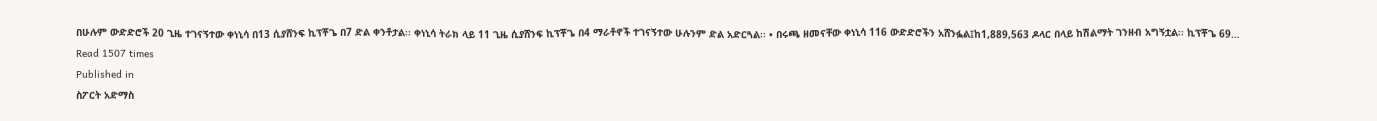በሁሉም ውድድሮች 20 ጊዜ ተገናኝተው ቀነኒሳ በ13 ሲያሸንፍ ኪፕቾጌ በ7 ድል ቀንቶታል፡፡ ቀነኒሳ ትራክ ላይ 11 ጊዜ ሲያሸንፍ ኪፕቾጌ በ4 ማራቶኖች ተገናኝተው ሁሉንም ድል አድርጓል፡፡ • በሩጫ ዘመናቸው ቀነኒሳ 116 ውድድሮችን አሸንፏል፤ከ1,889,563 ዶላር በላይ ከሽልማት ገንዘብ አግኝቷል፡፡ ኪፕቾጌ 69…
Read 1507 times
Published in
ስፖርት አድማስ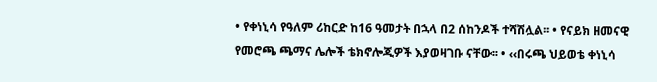• የቀነኒሳ የዓለም ሪከርድ ከ16 ዓመታት በኋላ በ2 ሰከንዶች ተሻሽሏል፡፡ • የናይክ ዘመናዊ የመሮጫ ጫማና ሌሎች ቴክኖሎጂዎች እያወዛገቡ ናቸው፡፡ • ‹‹በሩጫ ህይወቴ ቀነኒሳ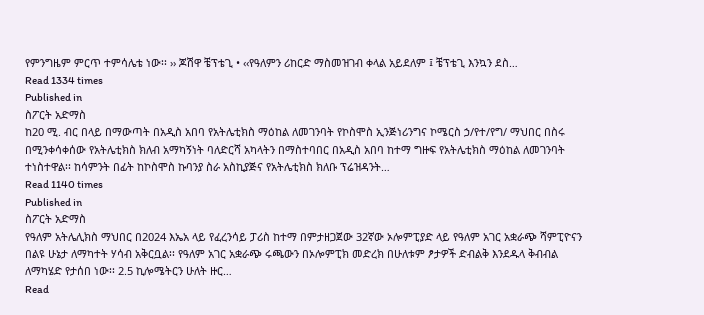የምንግዜም ምርጥ ተምሳሌቴ ነው፡፡ ›› ጆሽዋ ቼፕቴጊ • ‹‹የዓለምን ሪከርድ ማስመዝገብ ቀላል አይደለም ፤ ቼፕቴጊ እንኳን ደስ…
Read 1334 times
Published in
ስፖርት አድማስ
ከ20 ሚ. ብር በላይ በማውጣት በአዲስ አበባ የአትሌቲክስ ማዕከል ለመገንባት የኮስሞስ ኢንጅነሪንግና ኮሜርስ ኃ/የተ/የግ/ ማህበር በስሩ በሚንቀሳቀሰው የአትሌቲክስ ክለብ አማካኝነት ባለድርሻ አካላትን በማስተባበር በአዲስ አበባ ከተማ ግዙፍ የአትሌቲክስ ማዕከል ለመገንባት ተነስተዋል፡፡ ከሳምንት በፊት ከኮስሞስ ኩባንያ ስራ አስኪያጅና የአትሌቲክስ ክለቡ ፕሬዝዳንት…
Read 1140 times
Published in
ስፖርት አድማስ
የዓለም አትሌሊክስ ማህበር በ2024 እኤአ ላይ የፈረንሳይ ፓሪስ ከተማ በምታዘጋጀው 32ኛው ኦሎምፒያድ ላይ የዓለም አገር አቋራጭ ሻምፒዮናን በልዩ ሁኔታ ለማካተት ሃሳብ አቅርቧል፡፡ የዓለም አገር አቋራጭ ሩጫውን በኦሎምፒክ መድረክ በሁለቱም ፆታዎች ድብልቅ እንደዱላ ቅብብል ለማካሄድ የታሰበ ነው፡፡ 2.5 ኪሎሜትርን ሁለት ዙር…
Read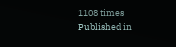1108 times
Published in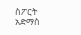ስፖርት አድማስ